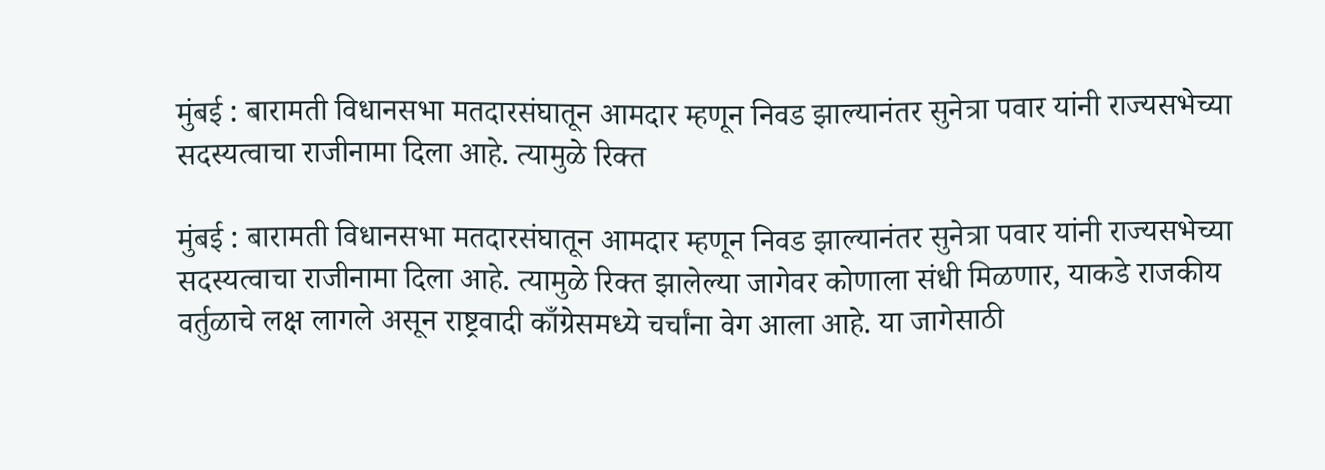मुंबई : बारामती विधानसभा मतदारसंघातून आमदार म्हणून निवड झाल्यानंतर सुनेत्रा पवार यांनी राज्यसभेच्या सदस्यत्वाचा राजीनामा दिला आहे. त्यामुळे रिक्त

मुंबई : बारामती विधानसभा मतदारसंघातून आमदार म्हणून निवड झाल्यानंतर सुनेत्रा पवार यांनी राज्यसभेच्या सदस्यत्वाचा राजीनामा दिला आहे. त्यामुळे रिक्त झालेल्या जागेवर कोणाला संधी मिळणार, याकडे राजकीय वर्तुळाचे लक्ष लागले असून राष्ट्रवादी काँग्रेसमध्ये चर्चांना वेग आला आहे. या जागेसाठी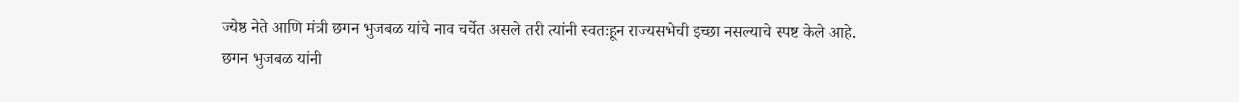ज्येष्ठ नेते आणि मंत्री छगन भुजबळ यांचे नाव चर्चेत असले तरी त्यांनी स्वतःहून राज्यसभेची इच्छा नसल्याचे स्पष्ट केले आहे.
छगन भुजबळ यांनी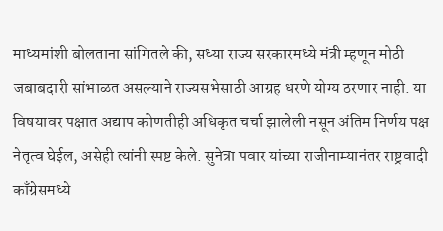माध्यमांशी बोलताना सांगितले की, सध्या राज्य सरकारमध्ये मंत्री म्हणून मोठी जबाबदारी सांभाळत असल्याने राज्यसभेसाठी आग्रह धरणे योग्य ठरणार नाही. या विषयावर पक्षात अद्याप कोणतीही अधिकृत चर्चा झालेली नसून अंतिम निर्णय पक्ष नेतृत्व घेईल, असेही त्यांनी स्पष्ट केले. सुनेत्रा पवार यांच्या राजीनाम्यानंतर राष्ट्रवादी काँग्रेसमध्ये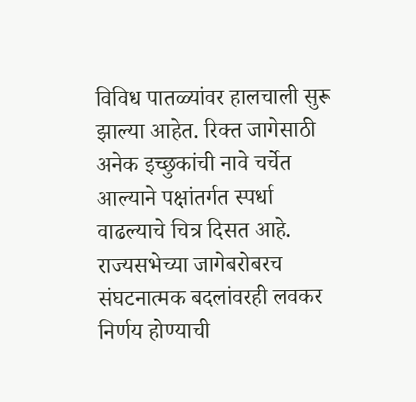विविध पातळ्यांवर हालचाली सुरू झाल्या आहेत. रिक्त जागेसाठी अनेक इच्छुकांची नावे चर्चेत आल्याने पक्षांतर्गत स्पर्धा वाढल्याचे चित्र दिसत आहे. राज्यसभेच्या जागेबरोबरच संघटनात्मक बदलांवरही लवकर निर्णय होण्याची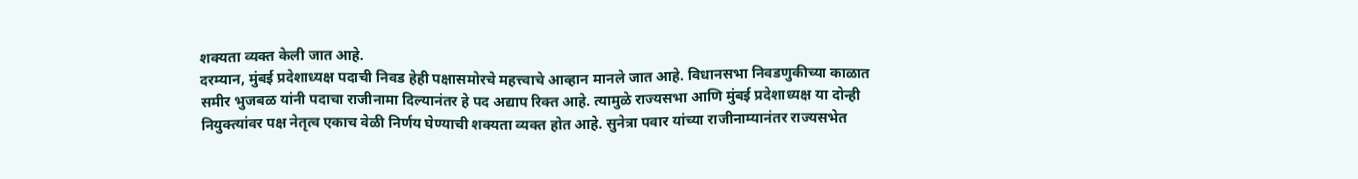शक्यता व्यक्त केली जात आहे.
दरम्यान, मुंबई प्रदेशाध्यक्ष पदाची निवड हेही पक्षासमोरचे महत्त्वाचे आव्हान मानले जात आहे. विधानसभा निवडणुकीच्या काळात समीर भुजबळ यांनी पदाचा राजीनामा दिल्यानंतर हे पद अद्याप रिक्त आहे. त्यामुळे राज्यसभा आणि मुंबई प्रदेशाध्यक्ष या दोन्ही नियुक्त्यांवर पक्ष नेतृत्व एकाच वेळी निर्णय घेण्याची शक्यता व्यक्त होत आहे. सुनेत्रा पवार यांच्या राजीनाम्यानंतर राज्यसभेत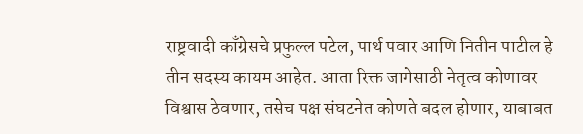राष्ट्रवादी काँग्रेसचे प्रफुल्ल पटेल, पार्थ पवार आणि नितीन पाटील हे तीन सदस्य कायम आहेत. आता रिक्त जागेसाठी नेतृत्व कोणावर विश्वास ठेवणार, तसेच पक्ष संघटनेत कोणते बदल होणार, याबाबत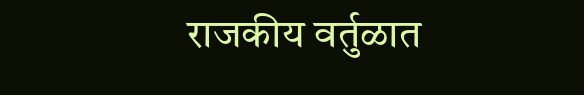राजकीय वर्तुळात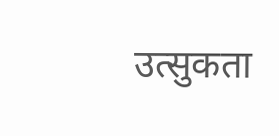उत्सुकता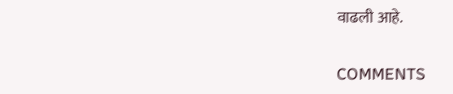वाढली आहे.

COMMENTS